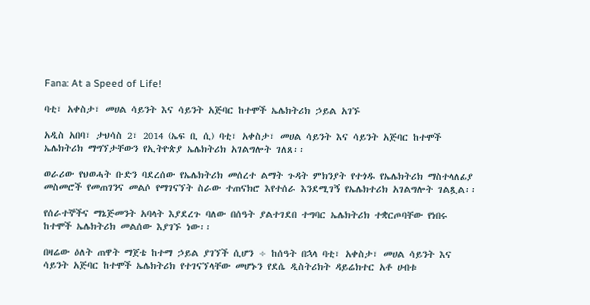Fana: At a Speed of Life!

ባቲ፣ አቀስታ፣ መሀል ሳይንት እና ሳይንት አጅባር ከተሞች ኤሌክትሪክ ኃይል አገኙ

አዲስ አበባ፣ ታህሳስ 2፣ 2014 (ኤፍ ቢ ሲ) ባቲ፣ አቀስታ፣ መሀል ሳይንት እና ሳይንት አጅባር ከተሞች ኤሌክትሪክ ማግኘታቸውን የኢትዮጵያ ኤሌክትሪክ አገልግሎት ገለጸ፡፡

ወራሪው የህወሓት ቡድን ባደረሰው የኤሌክትሪክ መሰረተ ልማት ጉዳት ምክንያት የተጎዱ የኤሌክትሪክ ማስተላለፊያ መስመሮች የመጠገንና መልሶ የማገናኘት ስራው ተጠናክሮ እየተሰራ እንደሚገኝ የኤሌክተሪክ አገልግሎት ገልጿል፡፡

የሰራተኞችና ማኔጅመንት አባላት እያደረጉ ባለው በሰዓት ያልተገደበ ተግባር ኤሌክትሪክ ተቋርጦባቸው የነበሩ ከተሞች ኤሌክትሪክ መልሰው እያገኙ ነው፡፡

በዛሬው ዕለት ጠዋት ማጀቴ ከተማ ኃይል ያገኘች ሲሆን ÷ ከሰዓት በኋላ ባቲ፣ አቀስታ፣ መሀል ሳይንት እና ሳይንት አጅባር ከተሞች ኤሌክትሪክ የተገናኘላቸው መሆኑን የደሴ ዲስትሪክት ዳይሬክተር አቶ ሀብቱ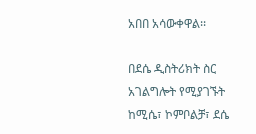አበበ አሳውቀዋል፡፡

በደሴ ዲስትሪክት ስር አገልግሎት የሚያገኙት ከሚሴ፣ ኮምቦልቻ፣ ደሴ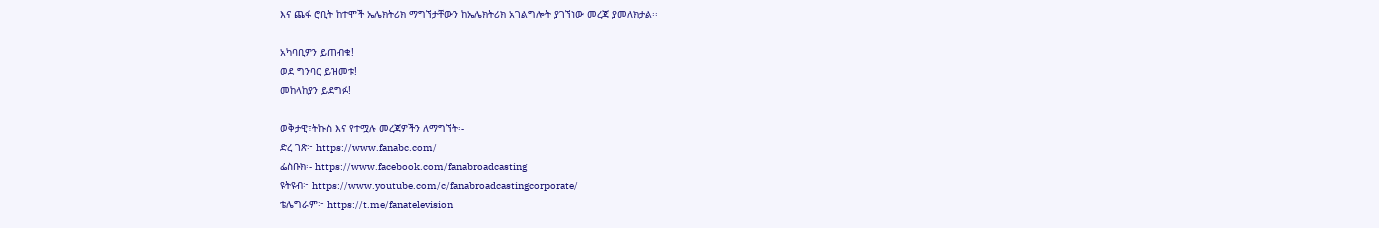እና ጨፋ ሮቢት ከተሞች ኤሌክትሪክ ማግኘታቸውን ከኤሌክትሪክ አገልግሎት ያገኘነው መረጃ ያመለክታል፡፡

አካባቢዎን ይጠብቁ!
ወደ ግንባር ይዝመቱ!
መከላከያን ይደግፉ!

ወቅታዊ፣ትኩስ እና የተሟሉ መረጃዎችን ለማግኘት፡-
ድረ ገጽ፦ https://www.fanabc.com/
ፌስቡክ፡- https://www.facebook.com/fanabroadcasting
ዩትዩብ፦ https://www.youtube.com/c/fanabroadcastingcorporate/
ቴሌግራም፦ https://t.me/fanatelevision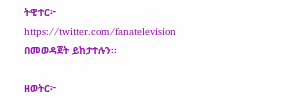ትዊተር፦ https://twitter.com/fanatelevision በመወዳጀት ይከታተሉን፡፡

ዘወትር፦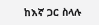ከእኛ ጋር ስላሉ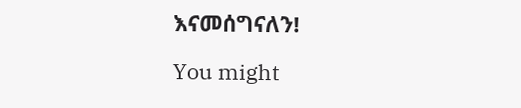እናመሰግናለን!

You might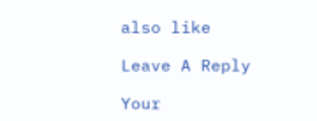also like

Leave A Reply

Your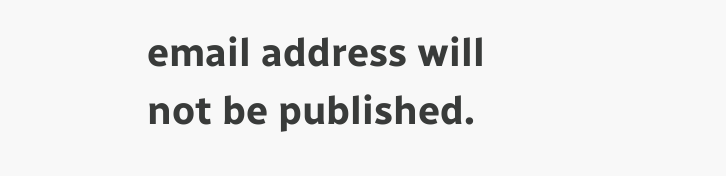email address will not be published.